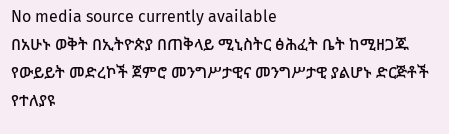No media source currently available
በአሁኑ ወቅት በኢትዮጵያ በጠቅላይ ሚኒስትር ፅሕፈት ቤት ከሚዘጋጁ የውይይት መድረኮች ጀምሮ መንግሥታዊና መንግሥታዊ ያልሆኑ ድርጅቶች የተለያዩ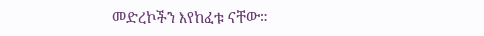መድረኮችን እየከፈቱ ናቸው።